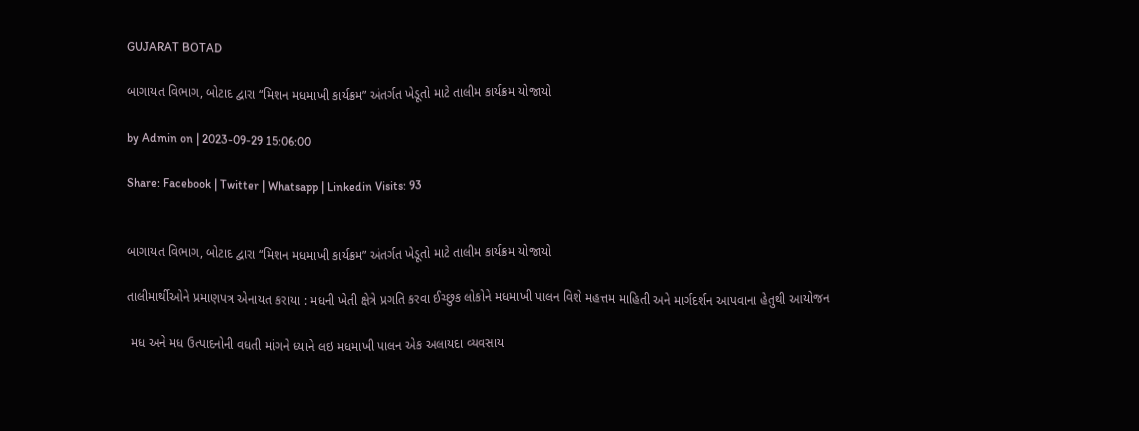GUJARAT BOTAD

બાગાયત વિભાગ, બોટાદ દ્વારા “મિશન મધમાખી કાર્યક્રમ” અંતર્ગત ખેડૂતો માટે તાલીમ કાર્યક્રમ યોજાયો

by Admin on | 2023-09-29 15:06:00

Share: Facebook | Twitter | Whatsapp | Linkedin Visits: 93


બાગાયત વિભાગ, બોટાદ દ્વારા “મિશન મધમાખી કાર્યક્રમ” અંતર્ગત ખેડૂતો માટે તાલીમ કાર્યક્રમ યોજાયો

તાલીમાર્થીઓને પ્રમાણપત્ર એનાયત કરાયા : મધની ખેતી ક્ષેત્રે પ્રગતિ કરવા ઈચ્છુક લોકોને મધમાખી પાલન વિશે મહત્તમ માહિતી અને માર્ગદર્શન આપવાના હેતુથી આયોજન

 મધ અને મધ ઉત્પાદનોની વધતી માંગને ધ્યાને લઇ મધમાખી પાલન એક અલાયદા વ્યવસાય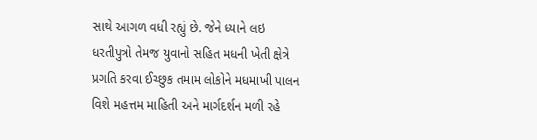સાથે આગળ વધી રહ્યું છે. જેને ધ્યાને લઇ ધરતીપુત્રો તેમજ યુવાનો સહિત મધની ખેતી ક્ષેત્રે પ્રગતિ કરવા ઈચ્છુક તમામ લોકોને મધમાખી પાલન વિશે મહત્તમ માહિતી અને માર્ગદર્શન મળી રહે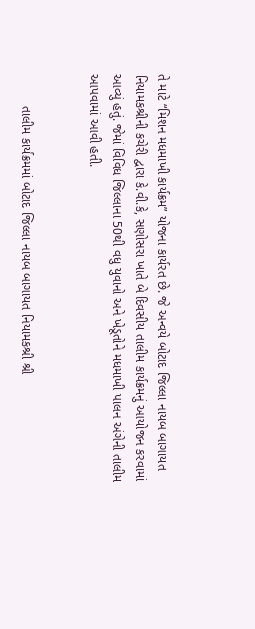તે માટે “મિશન મધમાખી કાર્યક્રમ” યોજના કાર્યરત છે. જે અન્વયે બોટાદ જિલ્લા નાયબ બાગાયત નિયામકશ્રીની કચેરી દ્વારા કે.વી.કે, સણોસરા ખાતે બે દિવસીય તાલીમ કાર્યક્રમનું આયોજન કરવામાં આવ્યું હતું. જેમાં વિવિધ જિલ્લાના 50થી વધુ યુવાનો અને ખેડૂતોને મધમાખી પાલન અંગેની તાલીમ આપવામાં આવી હતી.


         તાલીમ કાર્યક્રમમાં બોટાદ જિલ્લા નાયબ બાગાયત નિયામકશ્રી શ્રી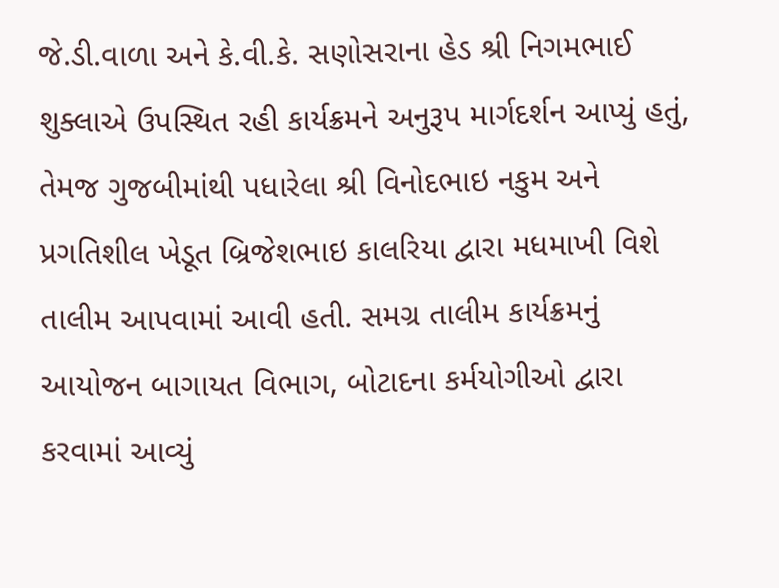જે.ડી.વાળા અને કે.વી.કે. સણોસરાના હેડ શ્રી નિગમભાઈ શુક્લાએ ઉપસ્થિત રહી કાર્યક્રમને અનુરૂપ માર્ગદર્શન આપ્યું હતું, તેમજ ગુજબીમાંથી પધારેલા શ્રી વિનોદભાઇ નકુમ અને પ્રગતિશીલ ખેડૂત બ્રિજેશભાઇ કાલરિયા દ્વારા મધમાખી વિશે તાલીમ આપવામાં આવી હતી. સમગ્ર તાલીમ કાર્યક્રમનું આયોજન બાગાયત વિભાગ, બોટાદના કર્મયોગીઓ દ્વારા કરવામાં આવ્યું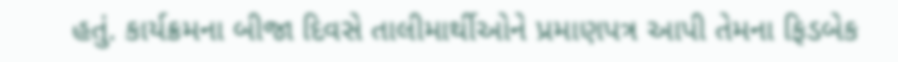હતું. કાર્યક્રમના બીજા દિવસે તાલીમાર્થીઓને પ્રમાણપત્ર આપી તેમના ફિડબેક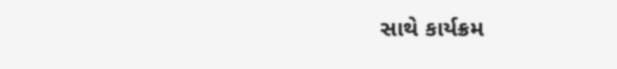સાથે કાર્યક્રમ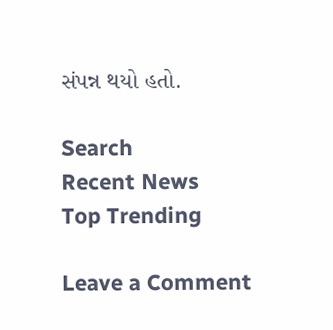સંપન્ન થયો હતો.

Search
Recent News
Top Trending

Leave a Comment